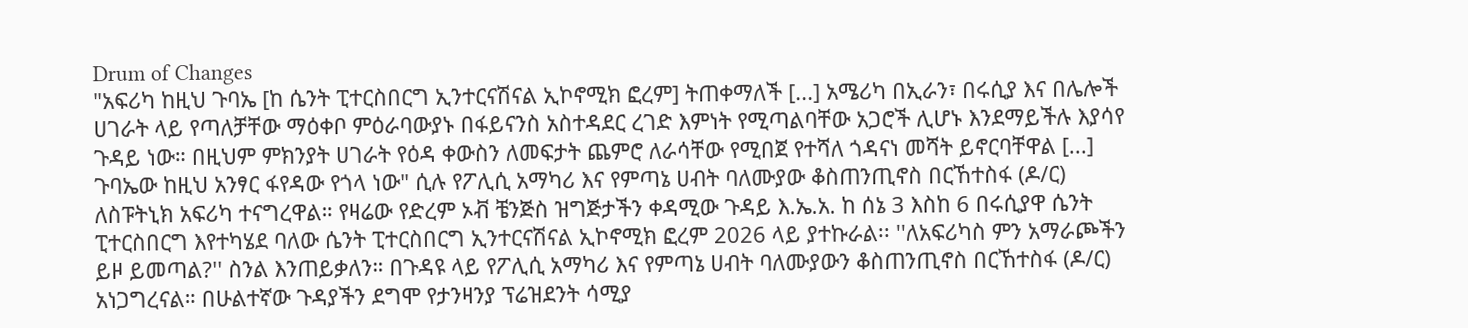Drum of Changes
"አፍሪካ ከዚህ ጉባኤ [ከ ሴንት ፒተርስበርግ ኢንተርናሽናል ኢኮኖሚክ ፎረም] ትጠቀማለች [...] አሜሪካ በኢራን፣ በሩሲያ እና በሌሎች ሀገራት ላይ የጣለቻቸው ማዕቀቦ ምዕራባውያኑ በፋይናንስ አስተዳደር ረገድ እምነት የሚጣልባቸው አጋሮች ሊሆኑ እንደማይችሉ እያሳየ ጉዳይ ነው። በዚህም ምክንያት ሀገራት የዕዳ ቀውስን ለመፍታት ጨምሮ ለራሳቸው የሚበጀ የተሻለ ጎዳናነ መሻት ይኖርባቸዋል [...] ጉባኤው ከዚህ አንፃር ፋየዳው የጎላ ነው" ሲሉ የፖሊሲ አማካሪ እና የምጣኔ ሀብት ባለሙያው ቆስጠንጢኖስ በርኸተስፋ (ዶ/ር) ለስፑትኒክ አፍሪካ ተናግረዋል። የዛሬው የድረም ኦቭ ቼንጅስ ዝግጅታችን ቀዳሚው ጉዳይ እ.ኤ.አ. ከ ሰኔ 3 እስከ 6 በሩሲያዋ ሴንት ፒተርስበርግ እየተካሄደ ባለው ሴንት ፒተርስበርግ ኢንተርናሽናል ኢኮኖሚክ ፎረም 2026 ላይ ያተኩራል፡፡ ''ለአፍሪካስ ምን አማራጮችን ይዞ ይመጣል?'' ስንል እንጠይቃለን። በጉዳዩ ላይ የፖሊሲ አማካሪ እና የምጣኔ ሀብት ባለሙያውን ቆስጠንጢኖስ በርኸተስፋ (ዶ/ር) አነጋግረናል። በሁልተኛው ጉዳያችን ደግሞ የታንዛንያ ፕሬዝደንት ሳሚያ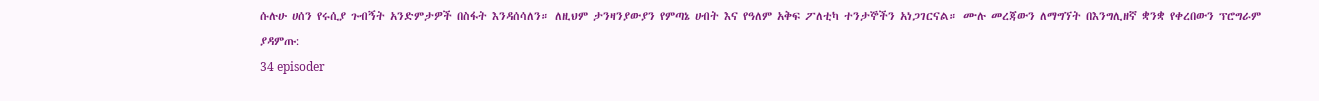ሱሉሁ ሀሰን የሩሲያ ጉብኝት አንድምታዎች በስፋት እንዳሰሳለን። ለዚህም ታንዛንያውያን የምጣኔ ሀብት እና የዓለም አቅፍ ፖለቲካ ተንታኞችን አነጋገርናል። ሙሉ መረጃውን ለማግኘት በእንግሊዘኛ ቋንቋ የቀረበውን ፕሮግራም ያዳምጡ:
34 episoder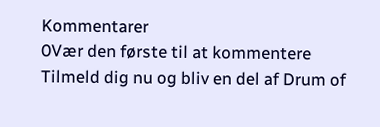Kommentarer
0Vær den første til at kommentere
Tilmeld dig nu og bliv en del af Drum of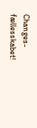Changes-fællesskabet!